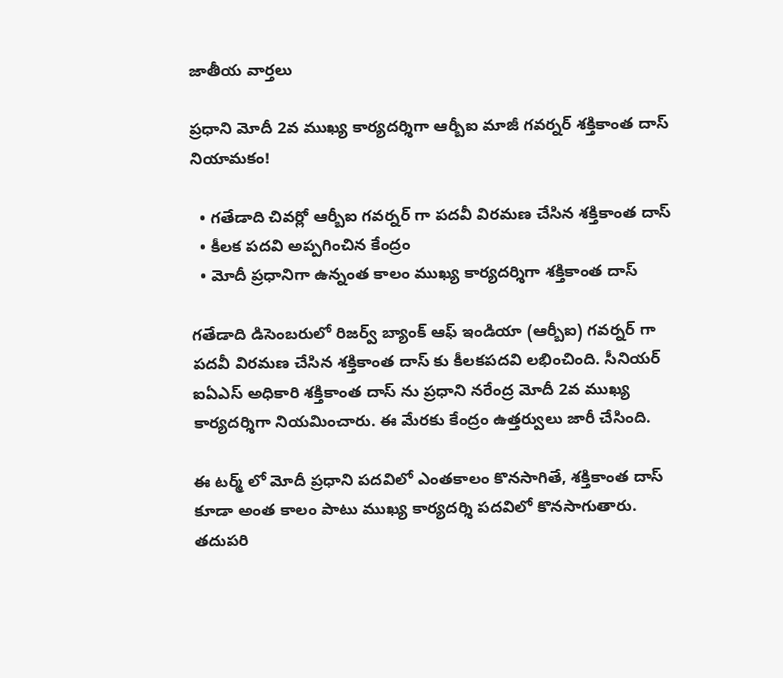జాతీయ వార్తలు

ప్రధాని మోదీ 2వ ముఖ్య కార్యదర్శిగా ఆర్బీఐ మాజీ గవర్నర్ శక్తికాంత దాస్ నియామకం!

  • గతేడాది చివర్లో ఆర్బీఐ గవర్నర్ గా పదవీ విరమణ చేసిన శక్తికాంత దాస్
  • కీలక పదవి అప్పగించిన కేంద్రం
  • మోదీ ప్రధానిగా ఉన్నంత కాలం ముఖ్య కార్యదర్శిగా శక్తికాంత దాస్

గతేడాది డిసెంబరులో రిజర్వ్ బ్యాంక్ ఆఫ్ ఇండియా (ఆర్బీఐ) గవర్నర్ గా పదవీ విరమణ చేసిన శక్తికాంత దాస్ కు కీలకపదవి లభించింది. సీనియర్ ఐఏఎస్ అధికారి శక్తికాంత దాస్ ను ప్రధాని నరేంద్ర మోదీ 2వ ముఖ్య కార్యదర్శిగా నియమించారు. ఈ మేరకు కేంద్రం ఉత్తర్వులు జారీ చేసింది.

ఈ టర్మ్ లో మోదీ ప్రధాని పదవిలో ఎంతకాలం కొనసాగితే, శక్తికాంత దాస్ కూడా అంత కాలం పాటు ముఖ్య కార్యదర్శి పదవిలో కొనసాగుతారు. తదుపరి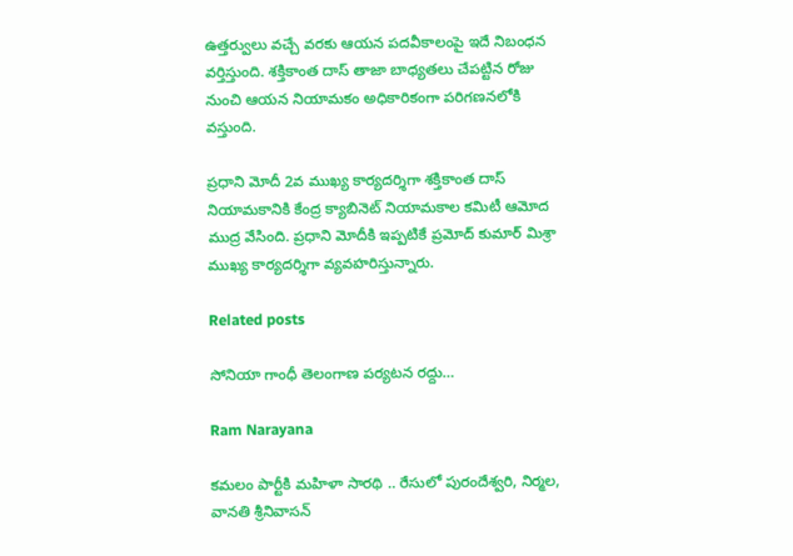ఉత్తర్వులు వచ్చే వరకు ఆయన పదవీకాలంపై ఇదే నిబంధన వర్తిస్తుంది. శక్తికాంత దాస్ తాజా బాధ్యతలు చేపట్టిన రోజు నుంచి ఆయన నియామకం అధికారికంగా పరిగణనలోకి వస్తుంది.

ప్రధాని మోదీ 2వ ముఖ్య కార్యదర్శిగా శక్తికాంత దాస్ నియామకానికి కేంద్ర క్యాబినెట్ నియామకాల కమిటీ ఆమోద ముద్ర వేసింది. ప్రధాని మోదీకి ఇప్పటికే ప్రమోద్ కుమార్ మిశ్రా ముఖ్య కార్యదర్శిగా వ్యవహరిస్తున్నారు.

Related posts

సోనియా గాంధీ తెలంగాణ పర్యటన రద్దు…

Ram Narayana

కమలం పార్టీకి మహిళా సారథి .. రేసులో పురందేశ్వరి, నిర్మల, వానతి శ్రీనివాసన్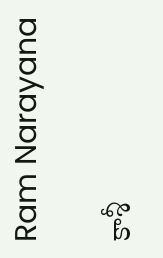Ram Narayana

కాశీ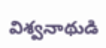విశ్వనాథుడి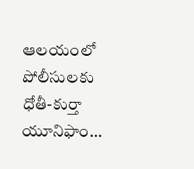ఆలయంలో పోలీసులకు ధోతీ-కుర్తా యూనిఫాం…